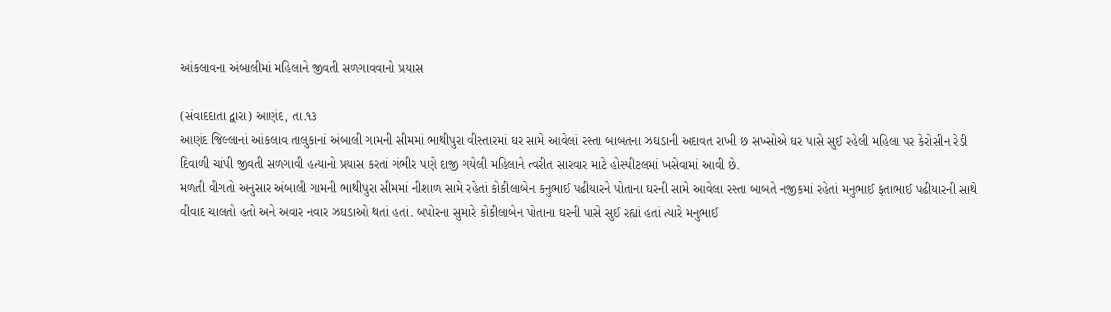આંકલાવના અંબાલીમાં મહિલાને જીવતી સળગાવવાનો પ્રયાસ

(સંવાદદાતા દ્વારા) આણંદ, તા.૧૩
આણંદ જિલ્લાનાં આંકલાવ તાલુકાનાં અંબાલી ગામની સીમમાં ભાથીપુરા વીસ્તારમાં ઘર સામે આવેલાં રસ્તા બાબતના ઝઘડાની અદાવત રાખી છ સખ્સોએ ઘર પાસે સુઈ રહેલી મહિલા પર કેરોસીન રેડી દિવાળી ચાંપી જીવતી સળગાવી હત્યાનો પ્રયાસ કરતાં ગંભીર પણે દાજી ગયેલી મહિલાને ત્વરીત સારવાર માટે હોસ્પીટલમાં ખસેવામાં આવી છે.
મળતી વીગતો અનુસાર અંબાલી ગામની ભાથીપુરા સીમમાં નીશાળ સામે રહેતાં કોકીલાબેન કનુભાઈ પઢીયારને પોતાના ઘરની સામે આવેલા રસ્તા બાબતે નજીકમાં રહેતાં મનુભાઈ ફતાભાઈ પઢીયારની સાથે વીવાદ ચાલતો હતો અને અવાર નવાર ઝઘડાઓ થતાં હતાં. બપોરના સુમારે કોકીલાબેન પોતાના ઘરની પાસે સુઈ રહ્યાં હતાં ત્યારે મનુભાઈ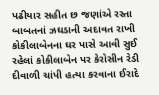પઢીયાર સહીત છ જણાંએ રસ્તા બાબતનાં ઝઘડાની અદાવત રાખી કોકીલાબેનના ઘર પાસે આવી સુઈ રહેલાં કોકીલાબેન પર કેરોસીન રેડી દીવાળી ચાંપી હત્યા કરવાના ઈરાદે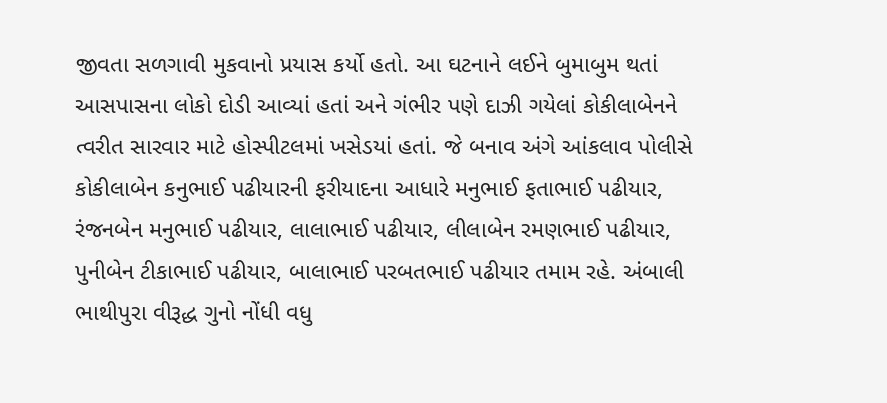જીવતા સળગાવી મુકવાનો પ્રયાસ કર્યો હતો. આ ઘટનાને લઈને બુમાબુમ થતાં આસપાસના લોકો દોડી આવ્યાં હતાં અને ગંભીર પણે દાઝી ગયેલાં કોકીલાબેનને ત્વરીત સારવાર માટે હોસ્પીટલમાં ખસેડયાં હતાં. જે બનાવ અંગે આંકલાવ પોલીસે કોકીલાબેન કનુભાઈ પઢીયારની ફરીયાદના આધારે મનુભાઈ ફતાભાઈ પઢીયાર, રંજનબેન મનુભાઈ પઢીયાર, લાલાભાઈ પઢીયાર, લીલાબેન રમણભાઈ પઢીયાર, પુનીબેન ટીકાભાઈ પઢીયાર, બાલાભાઈ પરબતભાઈ પઢીયાર તમામ રહે. અંબાલી ભાથીપુરા વીરૂદ્ધ ગુનો નોંધી વધુ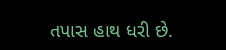તપાસ હાથ ધરી છે.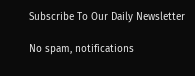Subscribe To Our Daily Newsletter

No spam, notifications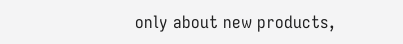only about new products,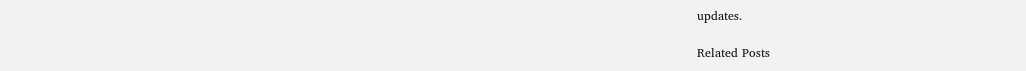updates.

Related Posts